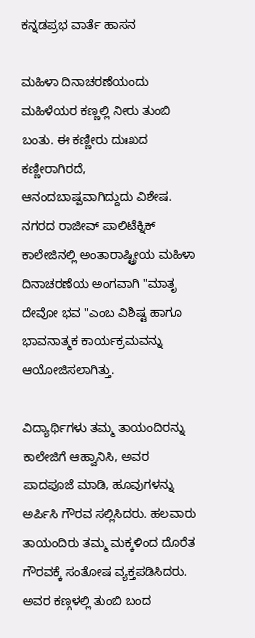ಕನ್ನಡಪ್ರಭ ವಾರ್ತೆ ಹಾಸನ

ಮಹಿಳಾ ದಿನಾಚರಣೆಯಂದು ಮಹಿಳೆಯರ ಕಣ್ಣಲ್ಲಿ ನೀರು ತುಂಬಿ ಬಂತು. ಈ ಕಣ್ಣೀರು ದುಃಖದ ಕಣ್ಣೀರಾಗಿರದೆ, ಆನಂದಬಾಷ್ಪವಾಗಿದ್ದುದು ವಿಶೇಷ. ನಗರದ ರಾಜೀವ್ ಪಾಲಿಟೆಕ್ನಿಕ್ ಕಾಲೇಜಿನಲ್ಲಿ ಅಂತಾರಾಷ್ಟ್ರೀಯ ಮಹಿಳಾ ದಿನಾಚರಣೆಯ ಅಂಗವಾಗಿ "ಮಾತೃ ದೇವೋ ಭವ "ಎಂಬ ವಿಶಿಷ್ಟ ಹಾಗೂ ಭಾವನಾತ್ಮಕ ಕಾರ್ಯಕ್ರಮವನ್ನು ಆಯೋಜಿಸಲಾಗಿತ್ತು.

ವಿದ್ಯಾರ್ಥಿಗಳು ತಮ್ಮ ತಾಯಂದಿರನ್ನು ಕಾಲೇಜಿಗೆ ಆಹ್ವಾನಿಸಿ, ಅವರ ಪಾದಪೂಜೆ ಮಾಡಿ, ಹೂವುಗಳನ್ನು ಅರ್ಪಿಸಿ ಗೌರವ ಸಲ್ಲಿಸಿದರು. ಹಲವಾರು ತಾಯಂದಿರು ತಮ್ಮ ಮಕ್ಕಳಿಂದ ದೊರೆತ ಗೌರವಕ್ಕೆ ಸಂತೋಷ ವ್ಯಕ್ತಪಡಿಸಿದರು. ಅವರ ಕಣ್ಗಳಲ್ಲಿ ತುಂಬಿ ಬಂದ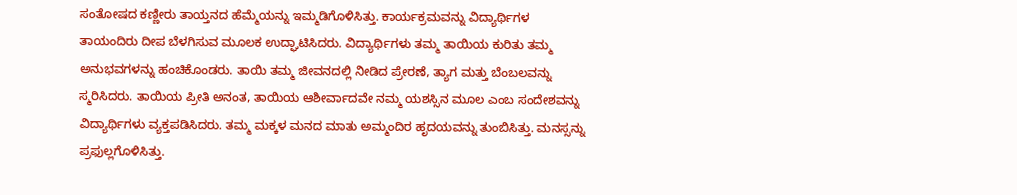ಸಂತೋಷದ ಕಣ್ಣೀರು ತಾಯ್ತನದ ಹೆಮ್ಮೆಯನ್ನು ಇಮ್ಮಡಿಗೊಳಿಸಿತ್ತು. ಕಾರ್ಯಕ್ರಮವನ್ನು ವಿದ್ಯಾರ್ಥಿಗಳ ತಾಯಂದಿರು ದೀಪ ಬೆಳಗಿಸುವ ಮೂಲಕ ಉದ್ಘಾಟಿಸಿದರು. ವಿದ್ಯಾರ್ಥಿಗಳು ತಮ್ಮ ತಾಯಿಯ ಕುರಿತು ತಮ್ಮ ಅನುಭವಗಳನ್ನು ಹಂಚಿಕೊಂಡರು. ತಾಯಿ ತಮ್ಮ ಜೀವನದಲ್ಲಿ ನೀಡಿದ ಪ್ರೇರಣೆ, ತ್ಯಾಗ ಮತ್ತು ಬೆಂಬಲವನ್ನು ಸ್ಮರಿಸಿದರು. ತಾಯಿಯ ಪ್ರೀತಿ ಅನಂತ, ತಾಯಿಯ ಆಶೀರ್ವಾದವೇ ನಮ್ಮ ಯಶಸ್ಸಿನ ಮೂಲ ಎಂಬ ಸಂದೇಶವನ್ನು ವಿದ್ಯಾರ್ಥಿಗಳು ವ್ಯಕ್ತಪಡಿಸಿದರು. ತಮ್ಮ ಮಕ್ಕಳ ಮನದ ಮಾತು ಅಮ್ಮಂದಿರ ಹೃದಯವನ್ನು ತುಂಬಿಸಿತ್ತು. ಮನಸ್ಸನ್ನು ಪ್ರಫುಲ್ಲಗೊಳಿಸಿತ್ತು.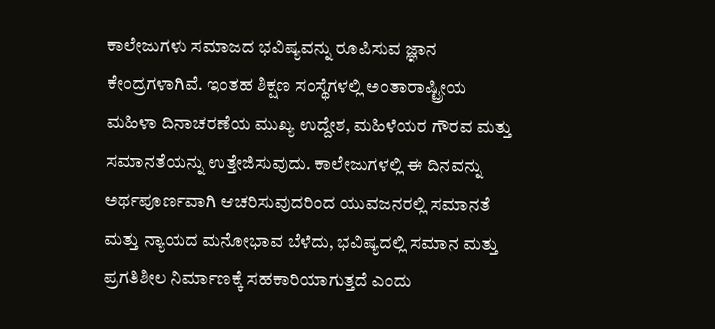ಕಾಲೇಜುಗಳು ಸಮಾಜದ ಭವಿಷ್ಯವನ್ನು ರೂಪಿಸುವ ಜ್ಞಾನ ಕೇಂದ್ರಗಳಾಗಿವೆ. ಇಂತಹ ಶಿಕ್ಷಣ ಸಂಸ್ಥೆಗಳಲ್ಲಿ ಅಂತಾರಾಷ್ಟ್ರೀಯ ಮಹಿಳಾ ದಿನಾಚರಣೆಯ ಮುಖ್ಯ ಉದ್ದೇಶ, ಮಹಿಳೆಯರ ಗೌರವ ಮತ್ತು ಸಮಾನತೆಯನ್ನು ಉತ್ತೇಜಿಸುವುದು. ಕಾಲೇಜುಗಳಲ್ಲಿ ಈ ದಿನವನ್ನು ಅರ್ಥಪೂರ್ಣವಾಗಿ ಆಚರಿಸುವುದರಿಂದ ಯುವಜನರಲ್ಲಿ ಸಮಾನತೆ ಮತ್ತು ನ್ಯಾಯದ ಮನೋಭಾವ ಬೆಳೆದು, ಭವಿಷ್ಯದಲ್ಲಿ ಸಮಾನ ಮತ್ತು ಪ್ರಗತಿಶೀಲ ನಿರ್ಮಾಣಕ್ಕೆ ಸಹಕಾರಿಯಾಗುತ್ತದೆ ಎಂದು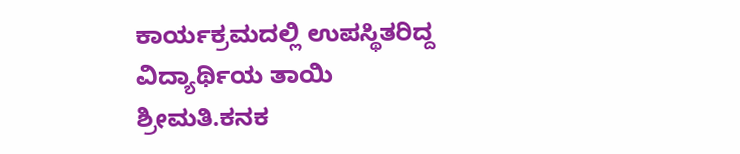ಕಾರ್ಯಕ್ರಮದಲ್ಲಿ ಉಪಸ್ಥಿತರಿದ್ದ ವಿದ್ಯಾರ್ಥಿಯ ತಾಯಿ ಶ್ರೀಮತಿ.ಕನಕ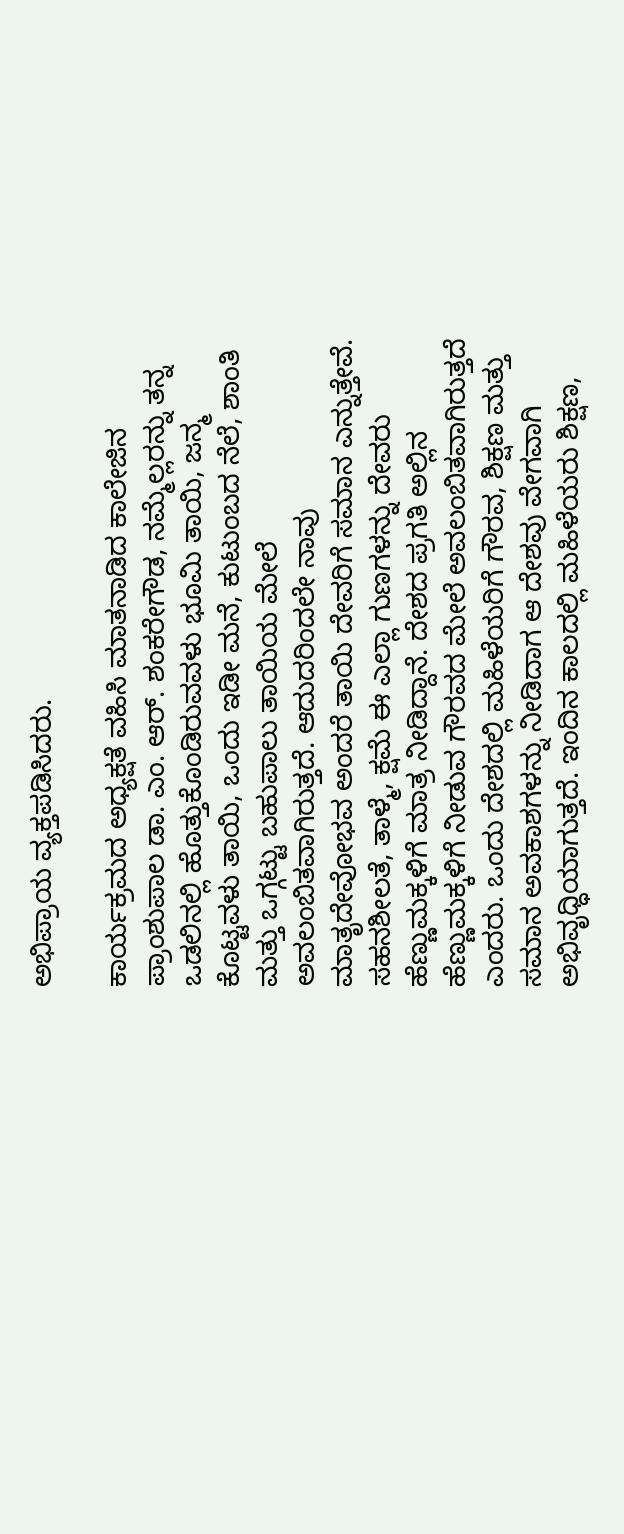ಅಭಿಪ್ರಾಯ ವ್ಯಕ್ತಪಡಿಸಿದರು.

ಕಾರ್ಯಕ್ರಮದ ಅಧ್ಯಕ್ಷತೆ ವಹಿಸಿ ಮಾತನಾಡಿದ ಕಾಲೇಜಿನ ಪ್ರಾಂಶುಪಾಲ ಡಾ. ಎಂ. ಆರ್‌. ಶಂಕರೇಗೌಡ, ನಮ್ಮೆಲ್ಲರನ್ನು ತನ್ನ ಒಡಲಿನಲ್ಲಿ ಹೊತ್ತುಕೊಂಡಿರುವವಳು ಭೂಮಿ ತಾಯಿ, ಜನ್ಮ ಕೊಟ್ಟವಳು ತಾಯಿ, ಒಂದು ಇಡೀ ಮನೆ, ಕುಟುಂಬದ ನೆಲೆ, ಶಾಂತಿ ಮತ್ತು ಒಗ್ಗಟ್ಟು ಬಹುಪಾಲು ತಾಯಿಯ ಮೇಲೆ ಅವಲಂಬಿತವಾಗಿರುತ್ತದೆ. ಆದುದರಿಂದಲೇ ನಾವು ಮಾತೃದೇವೋಭವ ಅಂದರೆ ತಾಯಿ ದೇವರಿಗೆ ಸಮಾನ ಎನ್ನುತ್ತೇವೆ. ಸಹನಶೀಲತೆ, ತಾಳ್ಮೆ, ಕ್ಷಮೆ ಈ ಎಲ್ಲಾ ಗುಣಗಳನ್ನು ದೇವರು ಹೆಣ್ಣುಮಕ್ಕಳಿಗೆ ಮಾತ್ರ ನೀಡಿದ್ದಾನೆ. ದೇಶದ ಪ್ರಗತಿ ಅಲ್ಲಿನ ಹೆಣ್ಣುಮಕ್ಕಳಿಗೆ ನೀಡುವ ಗೌರವದ ಮೇಲೆ ಅವಲಂಬಿತವಾಗಿರುತ್ತದೆ ಎಂದರು. ಒಂದು ದೇಶದಲ್ಲಿ ಮಹಿಳೆಯರಿಗೆ ಗೌರವ, ಶಿಕ್ಷಣ ಮತ್ತು ಸಮಾನ ಅವಕಾಶಗಳನ್ನು ನೀಡಿದಾಗ ಆ ದೇಶವು ವೇಗವಾಗಿ ಅಭಿವೃಧ್ಧಿಯಾಗುತ್ತದೆ. ಇಂದಿನ ಕಾಲದಲ್ಲಿ ಮಹಿಳೆಯರು ಶಿಕ್ಷಣ,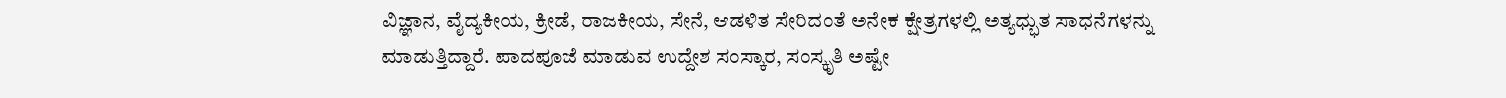ವಿಜ್ಞಾನ, ವೈದ್ಯಕೀಯ, ಕ್ರೀಡೆ, ರಾಜಕೀಯ, ಸೇನೆ, ಆಡಳಿತ ಸೇರಿದಂತೆ ಅನೇಕ ಕ್ಷೇತ್ರಗಳಲ್ಲಿ ಅತ್ಯಧ್ಭುತ ಸಾಧನೆಗಳನ್ನು ಮಾಡುತ್ತಿದ್ದಾರೆ. ಪಾದಪೂಜೆ ಮಾಡುವ ಉದ್ದೇಶ ಸಂಸ್ಕಾರ, ಸಂಸ್ಕೃತಿ ಅಷ್ಟೇ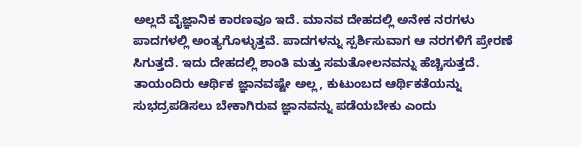ಅಲ್ಲದೆ ವೈಜ್ಞಾನಿಕ ಕಾರಣವೂ ಇದೆ. ಮಾನವ ದೇಹದಲ್ಲಿ ಅನೇಕ ನರಗಳು ಪಾದಗಳಲ್ಲಿ ಅಂತ್ಯಗೊಳ್ಳುತ್ತವೆ. ಪಾದಗಳನ್ನು ಸ್ಪರ್ಶಿಸುವಾಗ ಆ ನರಗಳಿಗೆ ಪ್ರೇರಣೆ ಸಿಗುತ್ತದೆ. ಇದು ದೇಹದಲ್ಲಿ ಶಾಂತಿ ಮತ್ತು ಸಮತೋಲನವನ್ನು ಹೆಚ್ಚಿಸುತ್ತದೆ. ತಾಯಂದಿರು ಆರ್ಥಿಕ ಜ್ಞಾನವಷ್ಟೇ ಅಲ್ಲ, ಕುಟುಂಬದ ಆರ್ಥಿಕತೆಯನ್ನು ಸುಭದ್ರಪಡಿಸಲು ಬೇಕಾಗಿರುವ ಜ್ಞಾನವನ್ನು ಪಡೆಯಬೇಕು ಎಂದು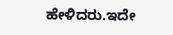ಹೇಳಿದರು.ಇದೇ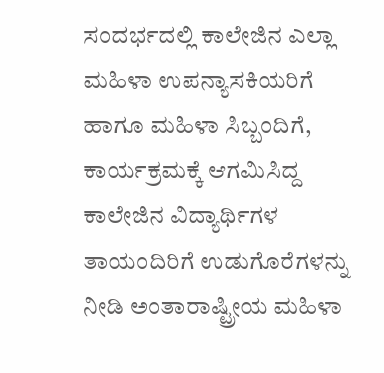ಸಂದರ್ಭದಲ್ಲಿ ಕಾಲೇಜಿನ ಎಲ್ಲಾ ಮಹಿಳಾ ಉಪನ್ಯಾಸಕಿಯರಿಗೆ ಹಾಗೂ ಮಹಿಳಾ ಸಿಬ್ಬಂದಿಗೆ, ಕಾರ್ಯಕ್ರಮಕ್ಕೆ ಆಗಮಿಸಿದ್ದ ಕಾಲೇಜಿನ ವಿದ್ಯಾರ್ಥಿಗಳ ತಾಯಂದಿರಿಗೆ ಉಡುಗೊರೆಗಳನ್ನು ನೀಡಿ ಅಂತಾರಾಷ್ಟ್ರೀಯ ಮಹಿಳಾ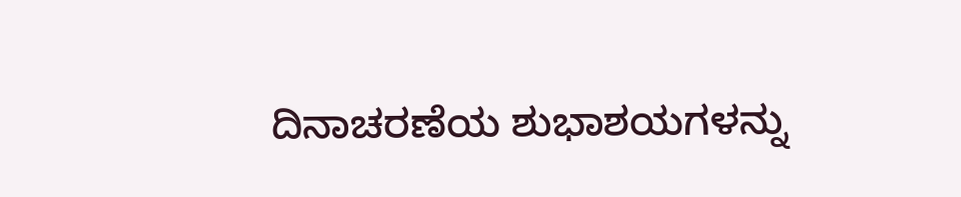ದಿನಾಚರಣೆಯ ಶುಭಾಶಯಗಳನ್ನು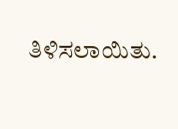ತಿಳಿಸಲಾಯಿತು.